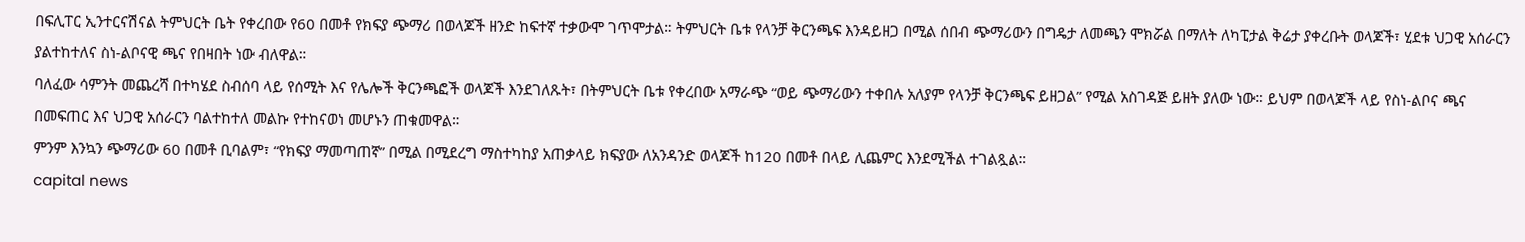በፍሊፐር ኢንተርናሽናል ትምህርት ቤት የቀረበው የ60 በመቶ የክፍያ ጭማሪ በወላጆች ዘንድ ከፍተኛ ተቃውሞ ገጥሞታል። ትምህርት ቤቱ የላንቻ ቅርንጫፍ እንዳይዘጋ በሚል ሰበብ ጭማሪውን በግዴታ ለመጫን ሞክሯል በማለት ለካፒታል ቅሬታ ያቀረቡት ወላጆች፣ ሂደቱ ህጋዊ አሰራርን ያልተከተለና ስነ-ልቦናዊ ጫና የበዛበት ነው ብለዋል።
ባለፈው ሳምንት መጨረሻ በተካሄደ ስብሰባ ላይ የሰሚት እና የሌሎች ቅርንጫፎች ወላጆች እንደገለጹት፣ በትምህርት ቤቱ የቀረበው አማራጭ “ወይ ጭማሪውን ተቀበሉ አለያም የላንቻ ቅርንጫፍ ይዘጋል” የሚል አስገዳጅ ይዘት ያለው ነው። ይህም በወላጆች ላይ የስነ-ልቦና ጫና በመፍጠር እና ህጋዊ አሰራርን ባልተከተለ መልኩ የተከናወነ መሆኑን ጠቁመዋል።
ምንም እንኳን ጭማሪው 60 በመቶ ቢባልም፣ “የክፍያ ማመጣጠኛ” በሚል በሚደረግ ማስተካከያ አጠቃላይ ክፍያው ለአንዳንድ ወላጆች ከ120 በመቶ በላይ ሊጨምር እንደሚችል ተገልጿል።
capital news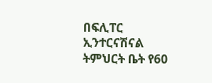በፍሊፐር ኢንተርናሽናል ትምህርት ቤት የ60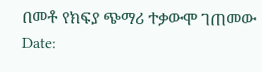በመቶ የክፍያ ጭማሪ ተቃውሞ ገጠመው
Date: